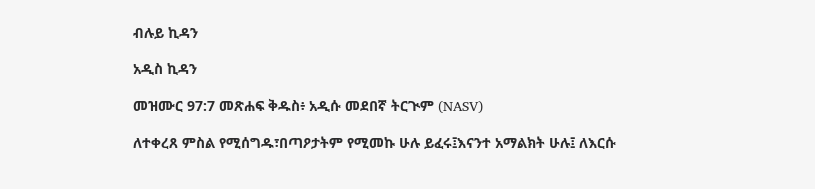ብሉይ ኪዳን

አዲስ ኪዳን

መዝሙር 97:7 መጽሐፍ ቅዱስ፥ አዲሱ መደበኛ ትርጒም (NASV)

ለተቀረጸ ምስል የሚሰግዱ፣በጣዖታትም የሚመኩ ሁሉ ይፈሩ፤እናንተ አማልክት ሁሉ፤ ለእርሱ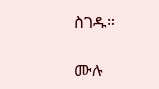ስገዱ።

ሙሉ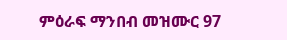ምዕራፍ ማንበብ መዝሙር 97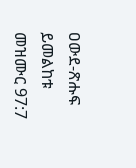ዐውደ-ጽሑፍ ይመልከቱ መዝሙር 97:7